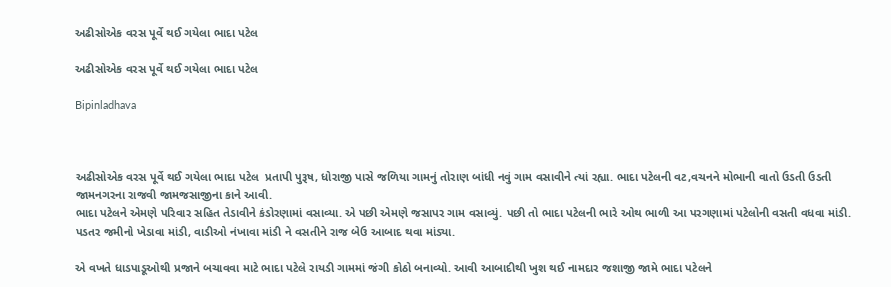અઢીસોએક વરસ પૂર્વે થઈ ગયેલા ભાદા પટેલ

અઢીસોએક વરસ પૂર્વે થઈ ગયેલા ભાદા પટેલ

Bipinladhava



અઢીસોએક વરસ પૂર્વે થઈ ગયેલા ભાદા પટેલ  પ્રતાપી પુરૂષ, ધોરાજી પાસે જળિયા ગામનું તોરાણ બાંધી નવું ગામ વસાવીને ત્યાં રહ્યા. ભાદા પટેલની વટ,વચનને મોભાની વાતો ઉડતી ઉડતી જામનગરના રાજવી જામજસાજીના કાને આવી.
ભાદા પટેલને એમણે પરિવાર સહિત તેડાવીને કંડોરણામાં વસાવ્યા. એ પછી એમણે જસાપર ગામ વસાવ્યું. પછી તો ભાદા પટેલની ભારે ઓથ ભાળી આ પરગણામાં પટેલોની વસતી વધવા માંડી. પડતર જમીનો ખેડાવા માંડી, વાડીઓ નંખાવા માંડી ને વસતીને રાજ બેઉ આબાદ થવા માંડ્યા.

એ વખતે ધાડપાડૂઓથી પ્રજાને બચાવવા માટે ભાદા પટેલે રાયડી ગામમાં જંગી કોઠો બનાવ્યો. આવી આબાદીથી ખુશ થઈ નામદાર જશાજી જામે ભાદા પટેલને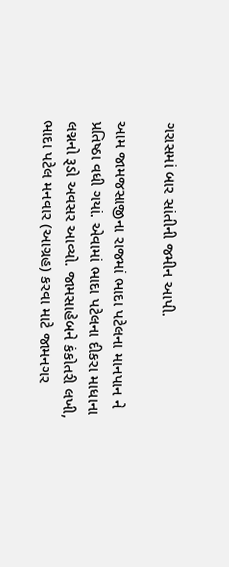ગરાસમાં બાર સાંતીની જમીન આપી.

આમ જામજસાજીના રાજમાં ભાદા પટેલના માનપાન ને પ્રતિષ્ઠા વધી ગયાં. એવામાં ભાદા પટેલના દીકરા માધાના લગ્નનો રૂડો અવસર આવ્યો. જામસાહેબને કંકોતરી લખી, ભાદા પટેલ મનવાર (આગ્રહ) કરવા માટે જામનગર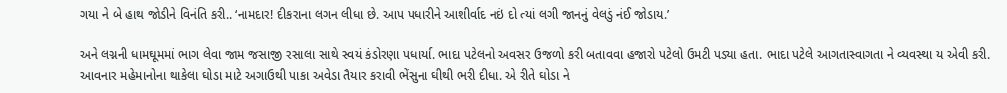ગયા ને બે હાથ જોડીને વિનંતિ કરી.. ‘નામદાર! દીકરાના લગન લીધા છે. આપ પધારીને આશીર્વાદ નઇં દો ત્યાં લગી જાનનું વેલડું નંઈ જોડાય.’

અને લગ્નની ધામઘૂમમાં ભાગ લેવા જામ જસાજી રસાલા સાથે સ્વયં કંડોરણા પધાર્યા. ભાદા પટેલનો અવસર ઉજળો કરી બતાવવા હજારો પટેલો ઉમટી પડ્યા હતા. ભાદા પટેલે આગતાસ્વાગતા ને વ્યવસ્થા ય એવી કરી.
આવનાર મહેમાનોના થાકેલા ઘોડા માટે અગાઉથી પાકા અવેડા તૈયાર કરાવી ભેંસુના ઘીથી ભરી દીધા. એ રીતે ઘોડા ને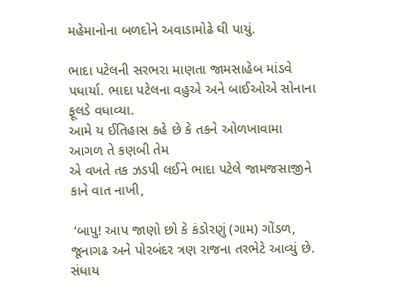મહેમાનોના બળદોને અવાડામોઢે ઘી પાયું.

ભાદા પટેલની સરભરા માણતા જામસાહેબ માંડવે પધાર્યા. ભાદા પટેલના વહુએ અને બાઈઓએ સોનાના ફૂલડે વધાવ્યા.
આમે ય ઈતિહાસ કહે છે કે તકને ઓળખાવામા આગળ તે કણબી તેમ
એ વખતે તક ઝડપી લઈને ભાદા પટેલે જામજસાજીને કાને વાત નાખી,

 ‘બાપુ! આપ જાણો છો કે કંડોરણું (ગામ) ગોંડળ, જૂનાગઢ અને પોરબંદર ત્રણ રાજના તરભેટે આવ્યું છે. સંધાય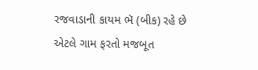રજવાડાની કાયમ ભૅ (બીક) રહે છે એટલે ગામ ફરતો મજબૂત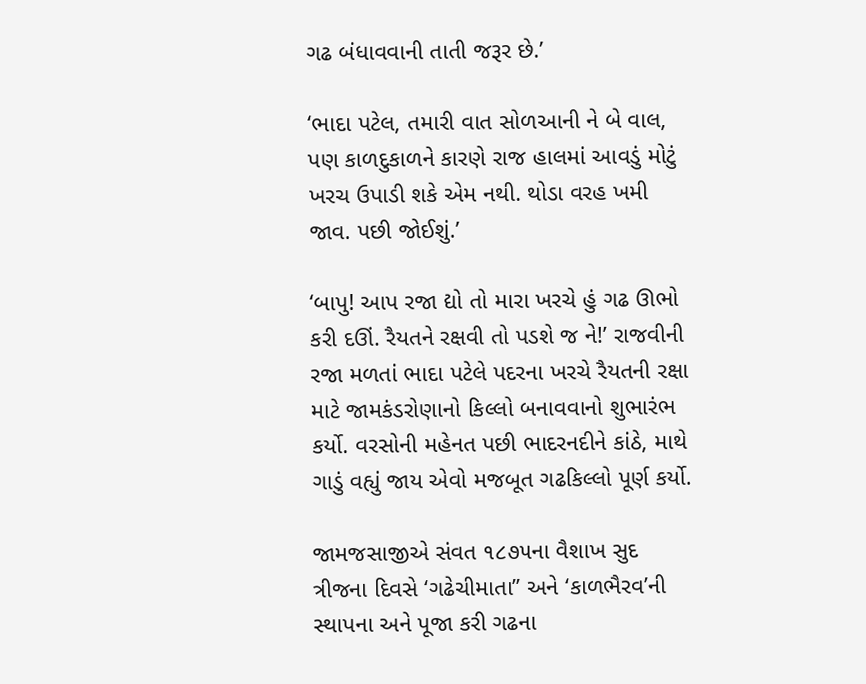ગઢ બંધાવવાની તાતી જરૂર છે.’

‘ભાદા પટેલ, તમારી વાત સોળઆની ને બે વાલ, પણ કાળદુકાળને કારણે રાજ હાલમાં આવડું મોટું ખરચ ઉપાડી શકે એમ નથી. થોડા વરહ ખમી જાવ. પછી જોઈશું.’

‘બાપુ! આપ રજા દ્યો તો મારા ખરચે હું ગઢ ઊભો કરી દઊં. રૈયતને રક્ષવી તો પડશે જ ને!’ રાજવીની રજા મળતાં ભાદા પટેલે પદરના ખરચે રૈયતની રક્ષા માટે જામકંડરોણાનો કિલ્લો બનાવવાનો શુભારંભ કર્યો. વરસોની મહેનત પછી ભાદરનદીને કાંઠે, માથે ગાડું વહ્યું જાય એવો મજબૂત ગઢકિલ્લો પૂર્ણ કર્યો.

જામજસાજીએ સંવત ૧૮૭૫ના વૈશાખ સુદ ત્રીજના દિવસે ‘ગઢેચીમાતા’’ અને ‘કાળભૈરવ’ની સ્થાપના અને પૂજા કરી ગઢના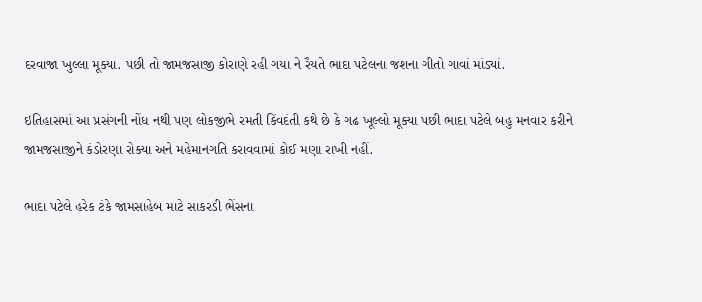દરવાજા ખુલ્લા મૂક્યા. પછી તો જામજસાજી કોરાણે રહી ગયા ને રૈયતે ભાદા પટેલના જશના ગીતો ગાવાં માંડ્યાં.

ઇતિહાસમાં આ પ્રસંગની નોંધ નથી પણ લોકજીભે રમતી કિંવદંતી કથે છે કે ગઢ ખૂલ્લો મૂક્યા પછી ભાદા પટેલે બહુ મનવાર કરીને જામજસાજીને કંડોરણા રોક્યા અને મહેમાનગતિ કરાવવામાં કોઈ મણા રાખી નહીં.

ભાદા પટેલે હરેક ટંકે જામસાહેબ માટે સાકરડી ભેંસના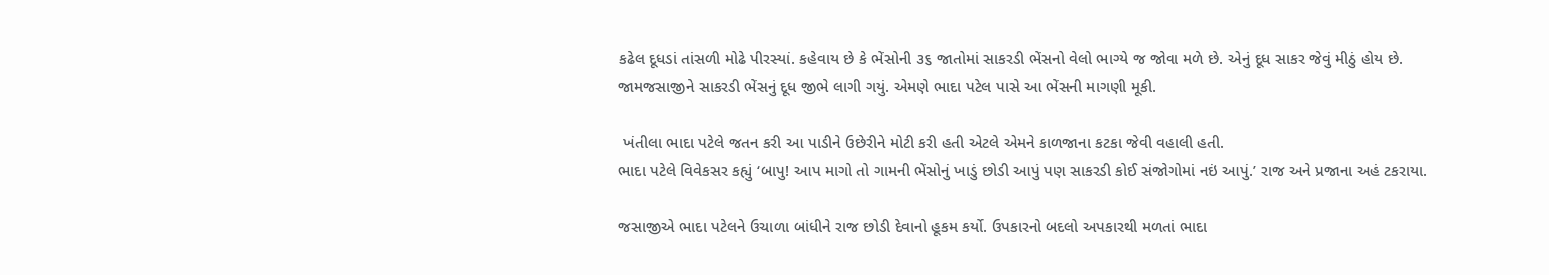કઢેલ દૂધડાં તાંસળી મોઢે પીરસ્યાં. કહેવાય છે કે ભેંસોની ૩૬ જાતોમાં સાકરડી ભેંસનો વેલો ભાગ્યે જ જોવા મળે છે. એનું દૂધ સાકર જેવું મીઠું હોય છે.
જામજસાજીને સાકરડી ભેંસનું દૂધ જીભે લાગી ગયું. એમણે ભાદા પટેલ પાસે આ ભેંસની માગણી મૂકી.

 ખંતીલા ભાદા પટેલે જતન કરી આ પાડીને ઉછેરીને મોટી કરી હતી એટલે એમને કાળજાના કટકા જેવી વહાલી હતી.
ભાદા પટેલે વિવેકસર કહ્યું ‘બાપુ! આપ માગો તો ગામની ભેંસોનું ખાડું છોડી આપું પણ સાકરડી કોઈ સંજોગોમાં નઇં આપું.’ રાજ અને પ્રજાના અહં ટકરાયા.

જસાજીએ ભાદા પટેલને ઉચાળા બાંધીને રાજ છોડી દેવાનો હૂકમ કર્યો. ઉપકારનો બદલો અપકારથી મળતાં ભાદા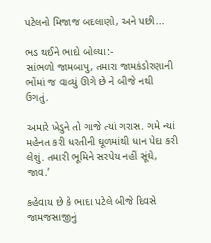પટેલનો મિજાજ બદલાણો, અને પછી...

ભડ થઈને ભાદો બોલ્યા:-
સાંભળો જામબાપુ, તમારા જામકંડોરણાની ભોંમાં જ વાવ્યું ઊગે છે ને બીજે નથી ઉગતું.

અમારે ખેડુને તો ગાજે ત્યાં ગરાસ. ગમે ન્યાં મહેનત કરી ધરતીની ઘૂળમાંથી ધાન પેદા કરી લેશું. તમારી ભૂમિને સરપેય નહીં સૂંઘે, જાવ.’

કહેવાય છે કે ભાદા પટેલે બીજે દિવસે જામજસાજીનું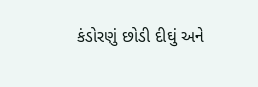કંડોરણું છોડી દીઘું અને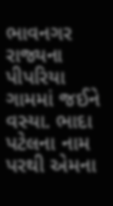ભાવનગર રાજ્યના પીપરિયા ગામમાં જઈને વસ્યા. ભાદા પટેલના નામ પરથી એમના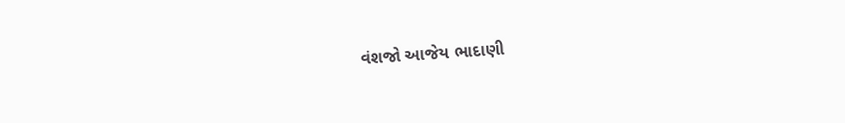વંશજો આજેય ભાદાણી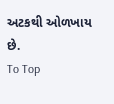અટકથી ઓળખાય છે.
To Top